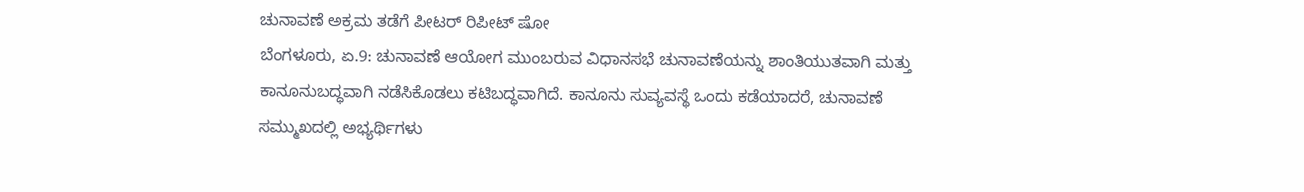ಚುನಾವಣೆ ಅಕ್ರಮ ತಡೆಗೆ ಪೀಟರ್ ರಿಪೀಟ್ ಷೋ
ಬೆಂಗಳೂರು, ಏ.9: ಚುನಾವಣೆ ಆಯೋಗ ಮುಂಬರುವ ವಿಧಾನಸಭೆ ಚುನಾವಣೆಯನ್ನು ಶಾಂತಿಯುತವಾಗಿ ಮತ್ತು ಕಾನೂನುಬದ್ಧವಾಗಿ ನಡೆಸಿಕೊಡಲು ಕಟಿಬದ್ಧವಾಗಿದೆ. ಕಾನೂನು ಸುವ್ಯವಸ್ಥೆ ಒಂದು ಕಡೆಯಾದರೆ, ಚುನಾವಣೆ ಸಮ್ಮುಖದಲ್ಲಿ ಅಭ್ಯರ್ಥಿಗಳು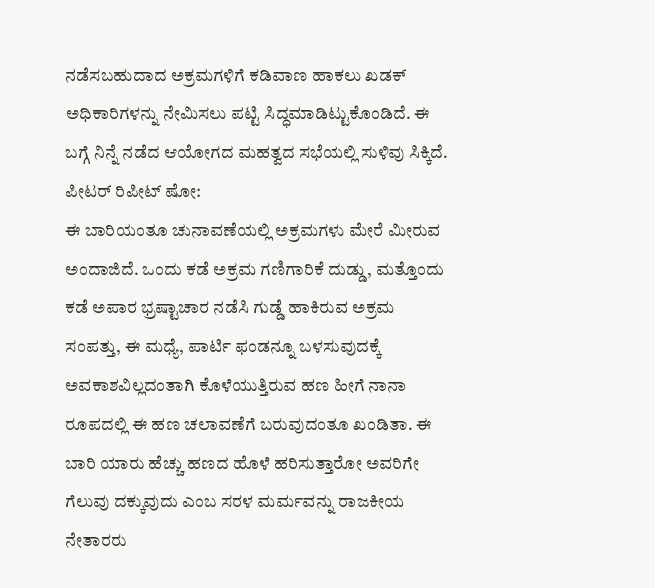ನಡೆಸಬಹುದಾದ ಅಕ್ರಮಗಳಿಗೆ ಕಡಿವಾಣ ಹಾಕಲು ಖಡಕ್ ಅಧಿಕಾರಿಗಳನ್ನು ನೇಮಿಸಲು ಪಟ್ಟಿ ಸಿದ್ಧಮಾಡಿಟ್ಟುಕೊಂಡಿದೆ. ಈ ಬಗ್ಗೆ ನಿನ್ನೆ ನಡೆದ ಆಯೋಗದ ಮಹತ್ವದ ಸಭೆಯಲ್ಲಿ ಸುಳಿವು ಸಿಕ್ಕಿದೆ.
ಪೀಟರ್ ರಿಪೀಟ್ ಷೋ:
ಈ ಬಾರಿಯಂತೂ ಚುನಾವಣೆಯಲ್ಲಿ ಅಕ್ರಮಗಳು ಮೇರೆ ಮೀರುವ ಅಂದಾಜಿದೆ. ಒಂದು ಕಡೆ ಅಕ್ರಮ ಗಣಿಗಾರಿಕೆ ದುಡ್ಡು, ಮತ್ತೊಂದು ಕಡೆ ಅಪಾರ ಭ್ರಷ್ಟಾಚಾರ ನಡೆಸಿ ಗುಡ್ಡೆ ಹಾಕಿರುವ ಅಕ್ರಮ ಸಂಪತ್ತು, ಈ ಮಧ್ಯೆ, ಪಾರ್ಟಿ ಫಂಡನ್ನೂ ಬಳಸುವುದಕ್ಕೆ ಅವಕಾಶವಿಲ್ಲದಂತಾಗಿ ಕೊಳೆಯುತ್ತಿರುವ ಹಣ ಹೀಗೆ ನಾನಾ ರೂಪದಲ್ಲಿ ಈ ಹಣ ಚಲಾವಣೆಗೆ ಬರುವುದಂತೂ ಖಂಡಿತಾ. ಈ ಬಾರಿ ಯಾರು ಹೆಚ್ಚು ಹಣದ ಹೊಳೆ ಹರಿಸುತ್ತಾರೋ ಅವರಿಗೇ ಗೆಲುವು ದಕ್ಕುವುದು ಎಂಬ ಸರಳ ಮರ್ಮವನ್ನು ರಾಜಕೀಯ ನೇತಾರರು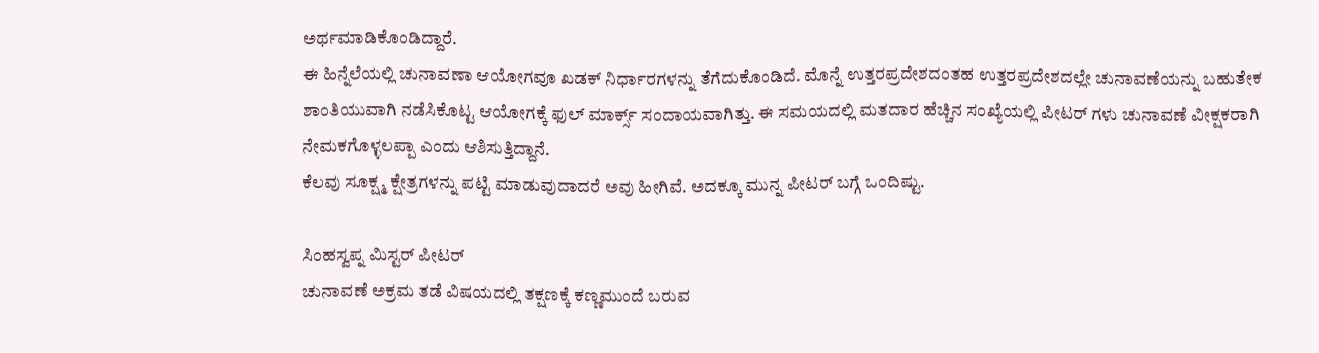ಅರ್ಥಮಾಡಿಕೊಂಡಿದ್ದಾರೆ.
ಈ ಹಿನ್ನೆಲೆಯಲ್ಲಿ ಚುನಾವಣಾ ಆಯೋಗವೂ ಖಡಕ್ ನಿರ್ಧಾರಗಳನ್ನು ತೆಗೆದುಕೊಂಡಿದೆ. ಮೊನ್ನೆ ಉತ್ತರಪ್ರದೇಶದಂತಹ ಉತ್ತರಪ್ರದೇಶದಲ್ಲೇ ಚುನಾವಣೆಯನ್ನು ಬಹುತೇಕ ಶಾಂತಿಯುವಾಗಿ ನಡೆಸಿಕೊಟ್ಟ ಆಯೋಗಕ್ಕೆ ಫುಲ್ ಮಾರ್ಕ್ಸ್ ಸಂದಾಯವಾಗಿತ್ತು. ಈ ಸಮಯದಲ್ಲಿ ಮತದಾರ ಹೆಚ್ಚಿನ ಸಂಖ್ಯೆಯಲ್ಲಿ ಪೀಟರ್ ಗಳು ಚುನಾವಣೆ ವೀಕ್ಷಕರಾಗಿ ನೇಮಕಗೊಳ್ಳಲಪ್ಪಾ ಎಂದು ಆಶಿಸುತ್ತಿದ್ದಾನೆ.
ಕೆಲವು ಸೂಕ್ಷ್ಮ ಕ್ಷೇತ್ರಗಳನ್ನು ಪಟ್ಟಿ ಮಾಡುವುದಾದರೆ ಅವು ಹೀಗಿವೆ. ಅದಕ್ಕೂ ಮುನ್ನ ಪೀಟರ್ ಬಗ್ಗೆ ಒಂದಿಷ್ಟು.

ಸಿಂಹಸ್ವಪ್ನ ಮಿಸ್ಟರ್ ಪೀಟರ್
ಚುನಾವಣೆ ಅಕ್ರಮ ತಡೆ ವಿಷಯದಲ್ಲಿ ತಕ್ಷಣಕ್ಕೆ ಕಣ್ಣಮುಂದೆ ಬರುವ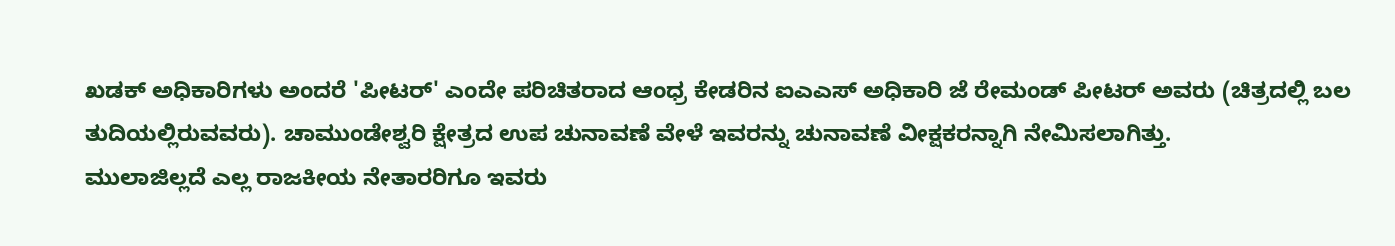ಖಡಕ್ ಅಧಿಕಾರಿಗಳು ಅಂದರೆ 'ಪೀಟರ್' ಎಂದೇ ಪರಿಚಿತರಾದ ಆಂಧ್ರ ಕೇಡರಿನ ಐಎಎಸ್ ಅಧಿಕಾರಿ ಜೆ ರೇಮಂಡ್ ಪೀಟರ್ ಅವರು (ಚಿತ್ರದಲ್ಲಿ ಬಲ ತುದಿಯಲ್ಲಿರುವವರು). ಚಾಮುಂಡೇಶ್ವರಿ ಕ್ಷೇತ್ರದ ಉಪ ಚುನಾವಣೆ ವೇಳೆ ಇವರನ್ನು ಚುನಾವಣೆ ವೀಕ್ಷಕರನ್ನಾಗಿ ನೇಮಿಸಲಾಗಿತ್ತು.
ಮುಲಾಜಿಲ್ಲದೆ ಎಲ್ಲ ರಾಜಕೀಯ ನೇತಾರರಿಗೂ ಇವರು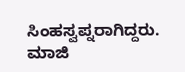ಸಿಂಹಸ್ವಪ್ನರಾಗಿದ್ದರು. ಮಾಜಿ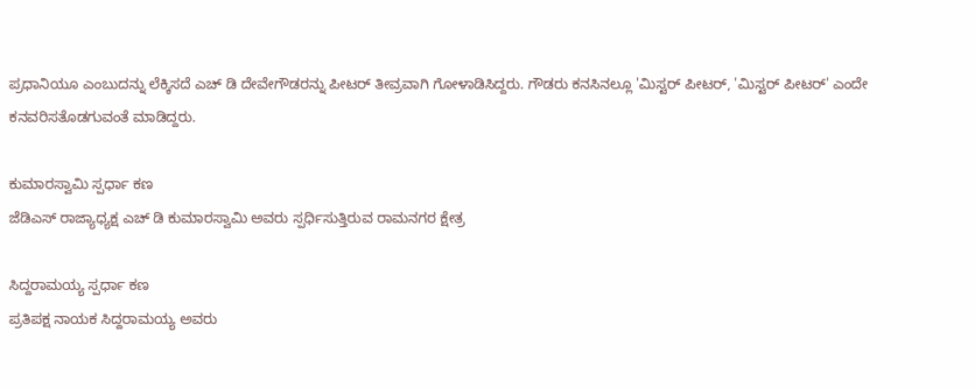ಪ್ರಧಾನಿಯೂ ಎಂಬುದನ್ನು ಲೆಕ್ಕಿಸದೆ ಎಚ್ ಡಿ ದೇವೇಗೌಡರನ್ನು ಪೀಟರ್ ತೀವ್ರವಾಗಿ ಗೋಳಾಡಿಸಿದ್ದರು. ಗೌಡರು ಕನಸಿನಲ್ಲೂ 'ಮಿಸ್ಟರ್ ಪೀಟರ್, 'ಮಿಸ್ಟರ್ ಪೀಟರ್' ಎಂದೇ ಕನವರಿಸತೊಡಗುವಂತೆ ಮಾಡಿದ್ದರು.

ಕುಮಾರಸ್ವಾಮಿ ಸ್ಪರ್ಧಾ ಕಣ
ಜೆಡಿಎಸ್ ರಾಜ್ಯಾಧ್ಯಕ್ಷ ಎಚ್ ಡಿ ಕುಮಾರಸ್ವಾಮಿ ಅವರು ಸ್ಪರ್ಧಿಸುತ್ತಿರುವ ರಾಮನಗರ ಕ್ಷೇತ್ರ

ಸಿದ್ದರಾಮಯ್ಯ ಸ್ಪರ್ಧಾ ಕಣ
ಪ್ರತಿಪಕ್ಷ ನಾಯಕ ಸಿದ್ದರಾಮಯ್ಯ ಅವರು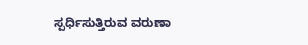ಸ್ಪರ್ಧಿಸುತ್ತಿರುವ ವರುಣಾ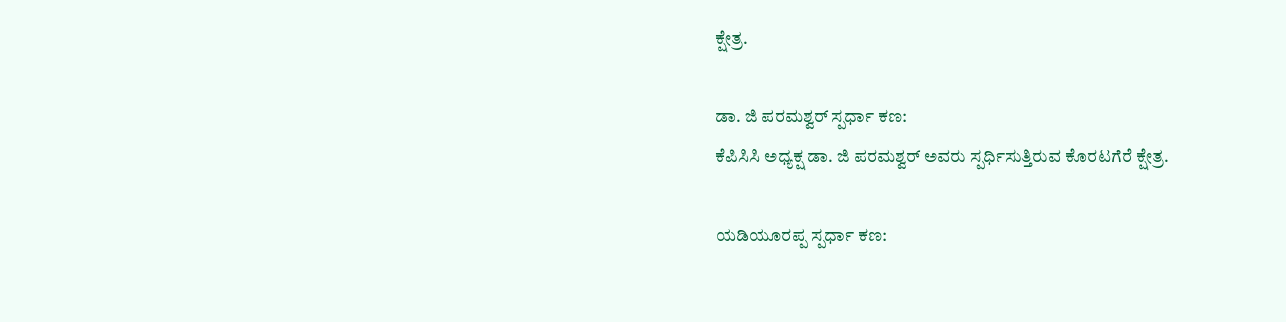ಕ್ಷೇತ್ರ.

ಡಾ. ಜಿ ಪರಮಶ್ವರ್ ಸ್ಪರ್ಧಾ ಕಣ:
ಕೆಪಿಸಿಸಿ ಅಧ್ಯಕ್ಷ ಡಾ. ಜಿ ಪರಮಶ್ವರ್ ಅವರು ಸ್ಪರ್ಧಿಸುತ್ತಿರುವ ಕೊರಟಗೆರೆ ಕ್ಷೇತ್ರ.

ಯಡಿಯೂರಪ್ಪ ಸ್ಪರ್ಧಾ ಕಣ: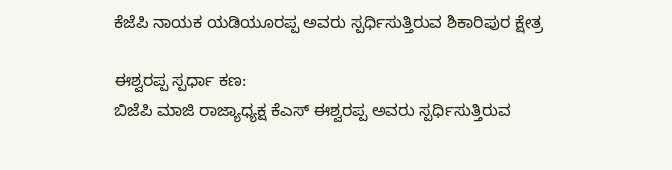ಕೆಜೆಪಿ ನಾಯಕ ಯಡಿಯೂರಪ್ಪ ಅವರು ಸ್ಪರ್ಧಿಸುತ್ತಿರುವ ಶಿಕಾರಿಪುರ ಕ್ಷೇತ್ರ

ಈಶ್ವರಪ್ಪ ಸ್ಪರ್ಧಾ ಕಣ:
ಬಿಜೆಪಿ ಮಾಜಿ ರಾಜ್ಯಾಧ್ಯಕ್ಷ ಕೆಎಸ್ ಈಶ್ವರಪ್ಪ ಅವರು ಸ್ಪರ್ಧಿಸುತ್ತಿರುವ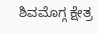ಶಿವಮೊಗ್ಗ ಕ್ಷೇತ್ರ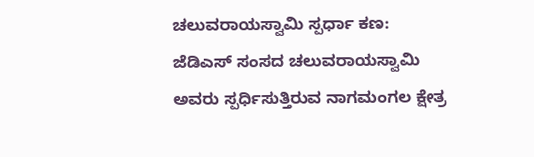ಚಲುವರಾಯಸ್ವಾಮಿ ಸ್ಪರ್ಧಾ ಕಣ:
ಜೆಡಿಎಸ್ ಸಂಸದ ಚಲುವರಾಯಸ್ವಾಮಿ ಅವರು ಸ್ಪರ್ಧಿಸುತ್ತಿರುವ ನಾಗಮಂಗಲ ಕ್ಷೇತ್ರ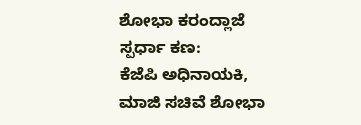ಶೋಭಾ ಕರಂದ್ಲಾಜೆ ಸ್ಪರ್ಧಾ ಕಣ:
ಕೆಜೆಪಿ ಅಧಿನಾಯಕಿ, ಮಾಜಿ ಸಚಿವೆ ಶೋಭಾ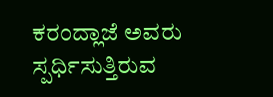ಕರಂದ್ಲಾಜೆ ಅವರು ಸ್ಪರ್ಧಿಸುತ್ತಿರುವ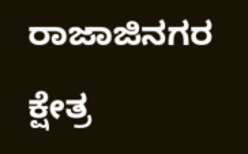ರಾಜಾಜಿನಗರ ಕ್ಷೇತ್ರ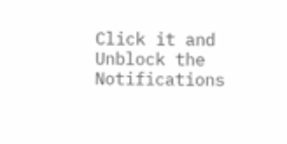Click it and Unblock the Notifications